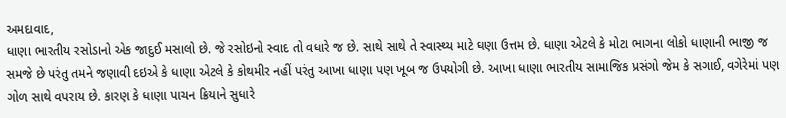અમદાવાદ,
ધાણા ભારતીય રસોડાનો એક જાદુઈ મસાલો છે. જે રસોઇનો સ્વાદ તો વધારે જ છે. સાથે સાથે તે સ્વાસ્થ્ય માટે ઘણા ઉત્તમ છે. ધાણા એટલે કે મોટા ભાગના લોકો ધાણાની ભાજી જ સમજે છે પરંતુ તમને જણાવી દઇએ કે ધાણા એટલે કે કોથમીર નહીં પરંતુ આખા ધાણા પણ ખૂબ જ ઉપયોગી છે. આખા ધાણા ભારતીય સામાજિક પ્રસંગો જેમ કે સગાઈ, વગેરેમાં પણ ગોળ સાથે વપરાય છે. કારણ કે ધાણા પાચન ક્રિયાને સુધારે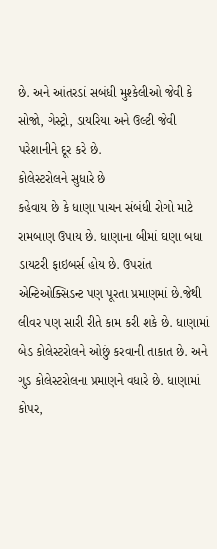છે. અને આંતરડાં સબંધી મુશ્કેલીઓ જેવી કે સોજો, ગેસ્ટ્રો, ડાયરિયા અને ઉલ્ટી જેવી પરેશાનીને દૂર કરે છે.
કોલેસ્ટરોલને સુધારે છે
કહેવાય છે કે ધાણા પાચન સંબંધી રોગો માટે રામબાણ ઉપાય છે. ધાણાના બીમાં ઘણા બધા ડાયટરી ફાઇબર્સ હોય છે. ઉપરાંત એન્ટિઓક્સિડન્ટ પણ પૂરતા પ્રમાણમાં છે.જેથી લીવર પણ સારી રીતે કામ કરી શકે છે. ધાણામાં બેડ કોલેસ્ટરોલને ઓછું કરવાની તાકાત છે. અને ગુડ કોલેસ્ટરોલના પ્રમાણને વધારે છે. ધાણામાં કોપર,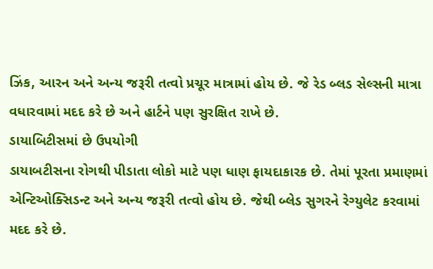ઝિંક, આરન અને અન્ય જરૂરી તત્વો પ્રચૂર માત્રામાં હોય છે. જે રેડ બ્લડ સેલ્સની માત્રા વધારવામાં મદદ કરે છે અને હાર્ટને પણ સુરક્ષિત રાખે છે.
ડાયાબિટીસમાં છે ઉપયોગી
ડાયાબટીસના રોગથી પીડાતા લોકો માટે પણ ધાણ ફાયદાકારક છે. તેમાં પૂરતા પ્રમાણમાં એન્ટિઓક્સિડન્ટ અને અન્ય જરૂરી તત્વો હોય છે. જેથી બ્લેડ સુગરને રેગ્યુલેટ કરવામાં મદદ કરે છે.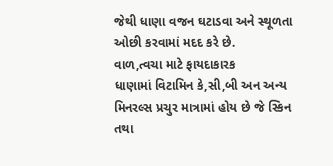જેથી ધાણા વજન ઘટાડવા અને સ્થૂળતા ઓછી કરવામાં મદદ કરે છે.
વાળ,ત્વચા માટે ફાયદાકારક
ધાણામાં વિટામિન કે,સી,બી અન અન્ય મિનરલ્સ પ્રચુર માત્રામાં હોય છે જે સ્કિન તથા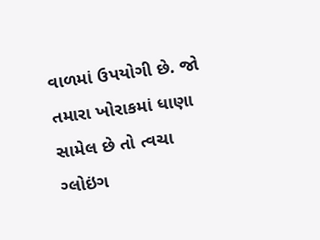વાળમાં ઉપયોગી છે. જો તમારા ખોરાકમાં ધાણા સામેલ છે તો ત્વચા ગ્લોઇંગ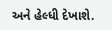અને હેલ્ધી દેખાશે.